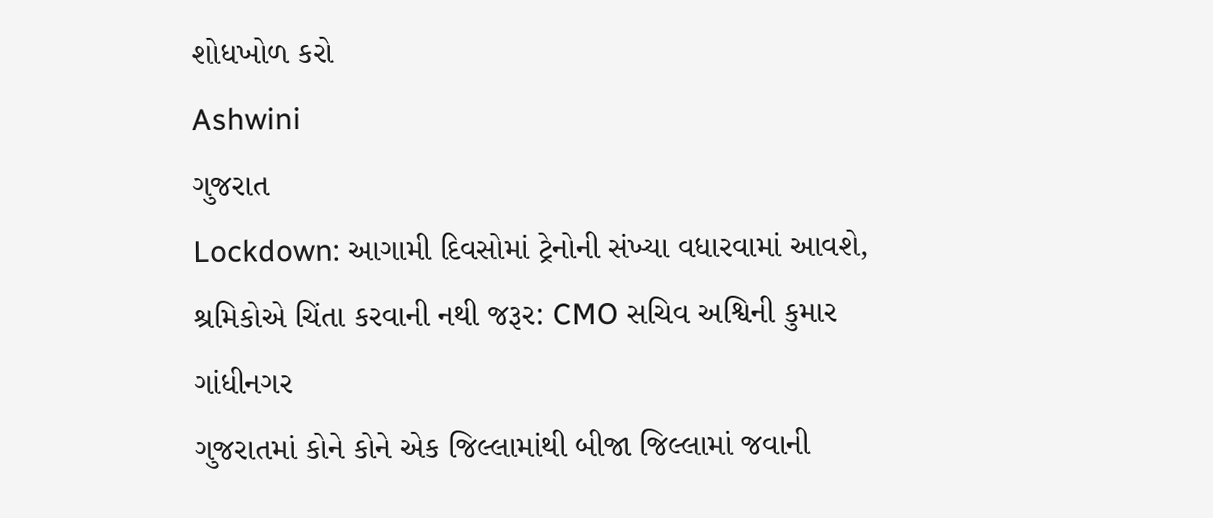શોધખોળ કરો
Ashwini
ગુજરાત
Lockdown: આગામી દિવસોમાં ટ્રેનોની સંખ્યા વધારવામાં આવશે, શ્રમિકોએ ચિંતા કરવાની નથી જરૂર: CMO સચિવ અશ્વિની કુમાર
ગાંધીનગર
ગુજરાતમાં કોને કોને એક જિલ્લામાંથી બીજા જિલ્લામાં જવાની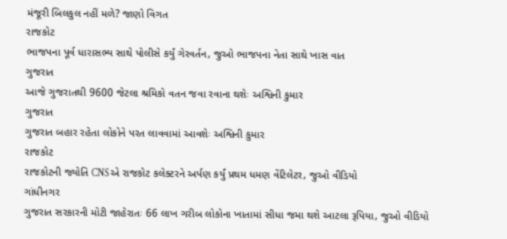મંજૂરી બિલકુલ નહીં મળે? જાણો વિગત
રાજકોટ
ભાજપના પૂર્વ ધારાસભ્ય સાથે પોલીસે કર્યું ગેરવર્તન, જુઓ ભાજપના નેતા સાથે ખાસ વાત
ગુજરાત
આજે ગુજરાતથી 9600 જેટલા શ્રમિકો વતન જવા રવાના થશેઃ અશ્વિની કુમાર
ગુજરાત
ગુજરાત બહાર રહેતા લોકોને પરત લાવવામાં આવશેઃ અશ્વિની કુમાર
રાજકોટ
રાજકોટની જ્યોતિ CNSએ રાજકોટ કલેક્ટરને અર્પણ કર્યું પ્રથમ ધમણ વેંટિલેટર, જુઓ વીડિયો
ગાંધીનગર
ગુજરાત સરકારની મોટી જાહેરાતઃ 66 લાખ ગરીબ લોકોના ખાતામાં સીધા જમા થશે આટલા રૂપિયા, જુઓ વીડિયો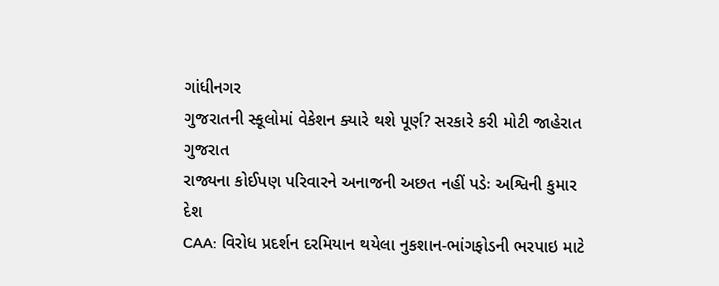ગાંધીનગર
ગુજરાતની સ્કૂલોમાં વેકેશન ક્યારે થશે પૂર્ણ? સરકારે કરી મોટી જાહેરાત
ગુજરાત
રાજ્યના કોઈપણ પરિવારને અનાજની અછત નહીં પડેઃ અશ્વિની કુમાર
દેશ
CAA: વિરોધ પ્રદર્શન દરમિયાન થયેલા નુકશાન-ભાંગફોડની ભરપાઇ માટે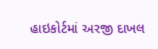હાઇકોર્ટમાં અરજી દાખલ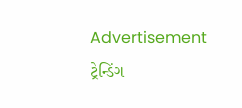Advertisement
ટ્રેન્ડિંગ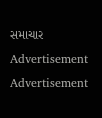સમાચાર
Advertisement
Advertisement